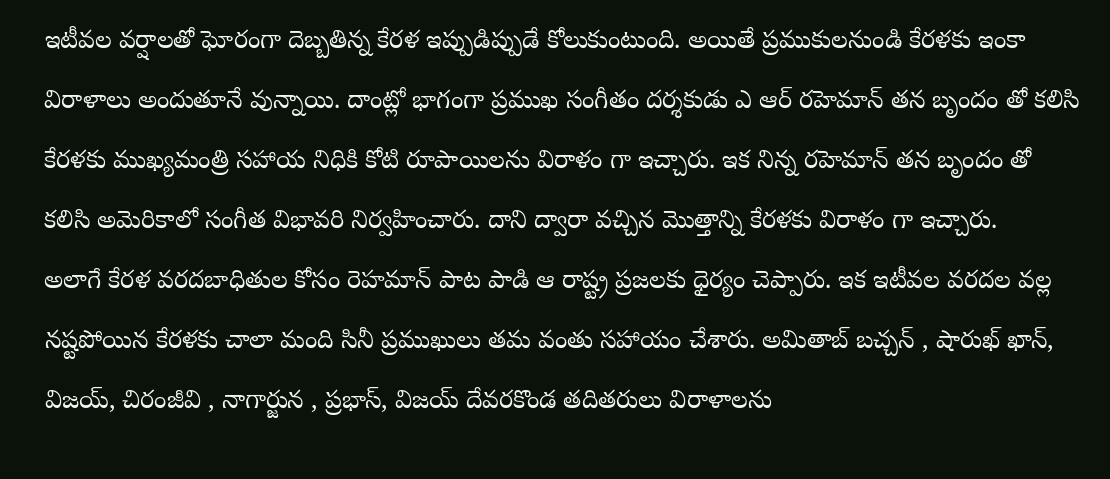ఇటీవల వర్షాలతో ఘోరంగా దెబ్బతిన్న కేరళ ఇప్పుడిప్పుడే కోలుకుంటుంది. అయితే ప్రముకులనుండి కేరళకు ఇంకా విరాళాలు అందుతూనే వున్నాయి. దాంట్లో భాగంగా ప్రముఖ సంగీతం దర్శకుడు ఎ ఆర్ రహెమాన్ తన బృందం తో కలిసి కేరళకు ముఖ్యమంత్రి సహాయ నిధికి కోటి రూపాయిలను విరాళం గా ఇచ్చారు. ఇక నిన్న రహెమాన్ తన బృందం తో కలిసి అమెరికాలో సంగీత విభావరి నిర్వహించారు. దాని ద్వారా వచ్చిన మొత్తాన్ని కేరళకు విరాళం గా ఇచ్చారు.
అలాగే కేరళ వరదబాధితుల కోసం రెహమాన్ పాట పాడి ఆ రాష్ట్ర ప్రజలకు ధైర్యం చెప్పారు. ఇక ఇటీవల వరదల వల్ల నష్టపోయిన కేరళకు చాలా మంది సినీ ప్రముఖులు తమ వంతు సహాయం చేశారు. అమితాబ్ బచ్చన్ , షారుఖ్ ఖాన్, విజయ్, చిరంజీవి , నాగార్జున , ప్రభాస్, విజయ్ దేవరకొండ తదితరులు విరాళాలను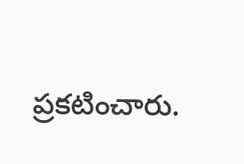ప్రకటించారు.